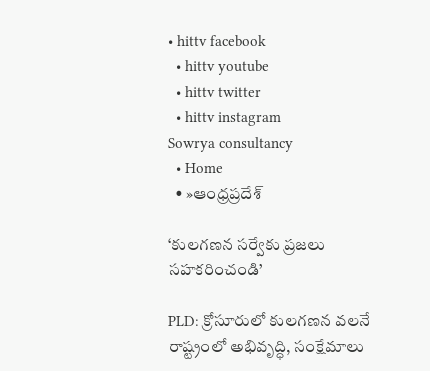• hittv facebook
  • hittv youtube
  • hittv twitter
  • hittv instagram
Sowrya consultancy
  • Home
  • »ఆంధ్రప్రదేశ్

‘కులగణన సర్వేకు ప్రజలు సహకరించండి’

PLD: క్రోసూరులో కులగణన వలనే రాష్ట్రంలో అభివృద్ధి, సంక్షేమాలు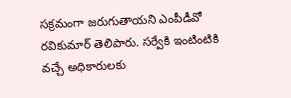సక్రమంగా జరుగుతాయని ఎంపీడీవో రవికుమార్ తెలిపారు. సర్వేకి ఇంటింటికి వచ్చే అధికారులకు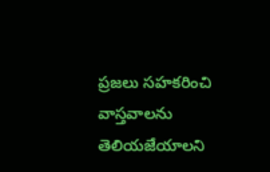ప్రజలు సహకరించి వాస్తవాలను తెలియజేయాలని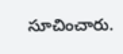సూచించారు.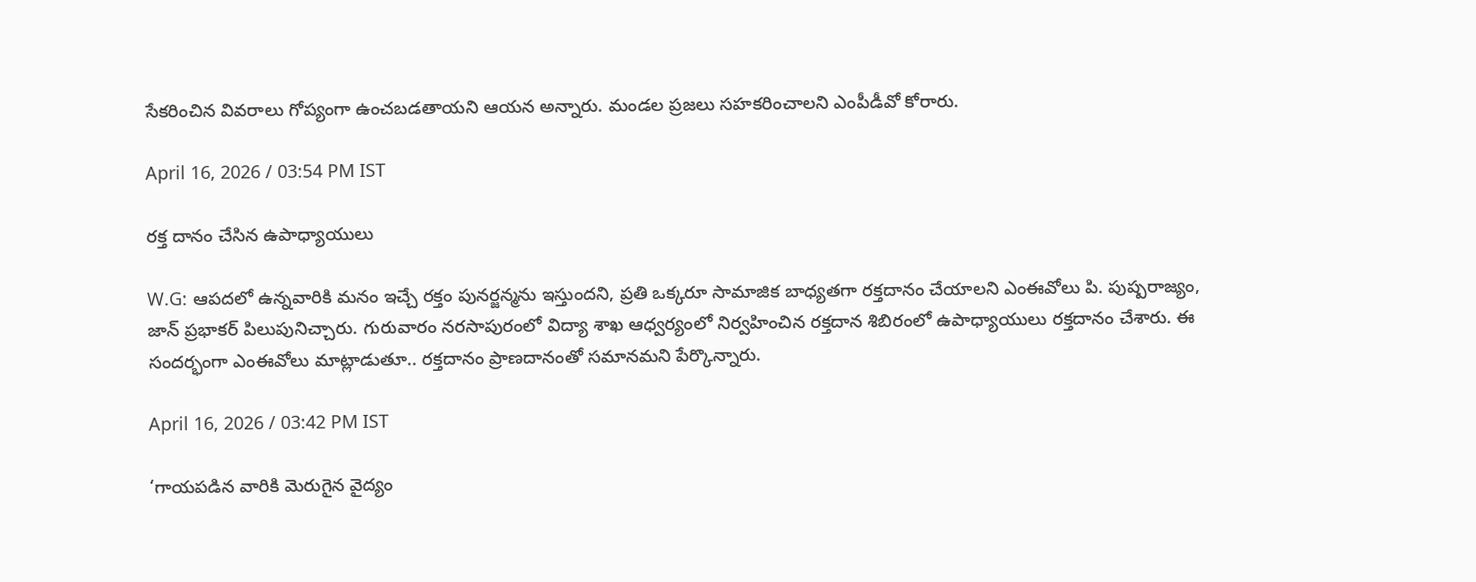సేకరించిన వివరాలు గోప్యంగా ఉంచబడతాయని ఆయన అన్నారు. మండల ప్రజలు సహకరించాలని ఎంపీడీవో కోరారు.

April 16, 2026 / 03:54 PM IST

రక్త దానం చేసిన ఉపాధ్యాయులు

W.G: ఆపదలో ఉన్నవారికి మనం ఇచ్చే రక్తం పునర్జన్మను ఇస్తుందని, ప్రతి ఒక్కరూ సామాజిక బాధ్యతగా రక్తదానం చేయాలని ఎంఈవోలు పి. పుష్పరాజ్యం, జాన్ ప్రభాకర్ పిలుపునిచ్చారు. గురువారం నరసాపురంలో విద్యా శాఖ ఆధ్వర్యంలో నిర్వహించిన రక్తదాన శిబిరంలో ఉపాధ్యాయులు రక్తదానం చేశారు. ఈ సందర్భంగా ఎంఈవోలు మాట్లాడుతూ.. రక్తదానం ప్రాణదానంతో సమానమని పేర్కొన్నారు.

April 16, 2026 / 03:42 PM IST

‘గాయపడిన వారికి మెరుగైన వైద్యం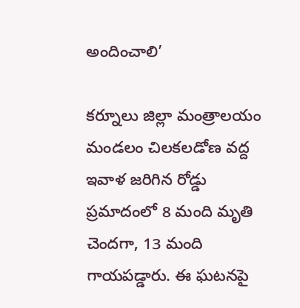అందించాలి’

కర్నూలు జిల్లా మంత్రాలయం మండలం చిలకలడోణ వద్ద ఇవాళ జరిగిన రోడ్డు ప్రమాదంలో 8 మంది మృతి చెందగా, 13 మంది గాయపడ్డారు. ఈ ఘటనపై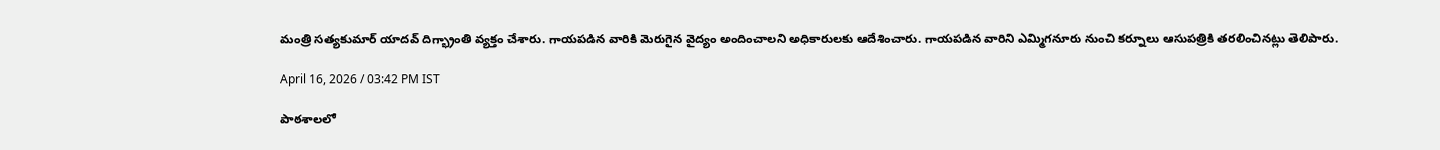మంత్రి సత్యకుమార్ యాదవ్ దిగ్భ్రాంతి వ్యక్తం చేశారు. గాయపడిన వారికి మెరుగైన వైద్యం అందించాలని అధికారులకు ఆదేశించారు. గాయపడిన వారిని ఎమ్మిగనూరు నుంచి కర్నూలు ఆసుపత్రికి తరలించినట్లు తెలిపారు.

April 16, 2026 / 03:42 PM IST

పాఠశాలలో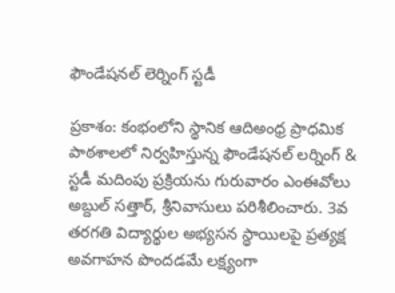ఫౌండేషనల్ లెర్నింగ్ స్టడీ

ప్రకాశం: కంభంలోని స్థానిక ఆదిఅంధ్ర ప్రాధమిక పాఠశాలలో నిర్వహిస్తున్న ఫౌండేషనల్ లర్నింగ్ & స్టడీ మదింపు ప్రక్రియను గురువారం ఎంఈవోలు అబ్దుల్ సత్తార్, శ్రీనివాసులు పరిశీలించారు. 3వ తరగతి విద్యార్థుల అభ్యసన స్థాయిలపై ప్రత్యక్ష అవగాహన పొందడమే లక్ష్యంగా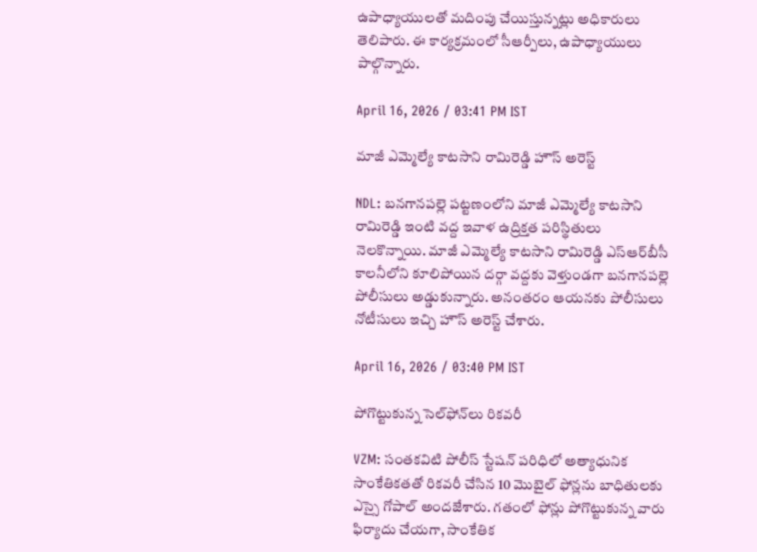ఉపాధ్యాయులతో మదింపు చేయిస్తున్నట్లు అధికారులు తెలిపారు. ఈ కార్యక్రమంలో సీఆర్పీలు, ఉపాధ్యాయులు పాల్గొన్నారు.

April 16, 2026 / 03:41 PM IST

మాజీ ఎమ్మెల్యే కాటసాని రామిరెడ్డి హౌస్ అరెస్ట్

NDL: బనగానపల్లె పట్టణంలోని మాజీ ఎమ్మెల్యే కాటసాని రామిరెడ్డి ఇంటి వద్ద ఇవాళ ఉద్రిక్తత పరిస్థితులు నెలకొన్నాయి. మాజీ ఎమ్మెల్యే కాటసాని రామిరెడ్డి ఎస్ఆర్‌బీసీ కాలనీలోని కూలిపోయిన దర్గా వద్దకు వెళ్తుండగా బనగానపల్లె పోలీసులు అడ్డుకున్నారు. అనంతరం ఆయనకు పోలీసులు నోటీసులు ఇచ్చి హౌస్ అరెస్ట్ చేశారు.

April 16, 2026 / 03:40 PM IST

పోగొట్టుకున్న సెల్‌ఫోన్‌లు రికవరీ

VZM: సంతకవిటి పోలీస్ స్టేషన్ పరిధిలో అత్యాధునిక సాంకేతికతతో రికవరీ చేసిన 10 మొబైల్ ఫోన్లను బాధితులకు ఎస్సై గోపాల్ అందజేశారు. గతంలో ఫోన్లు పోగొట్టుకున్న వారు ఫిర్యాదు చేయగా, సాంకేతిక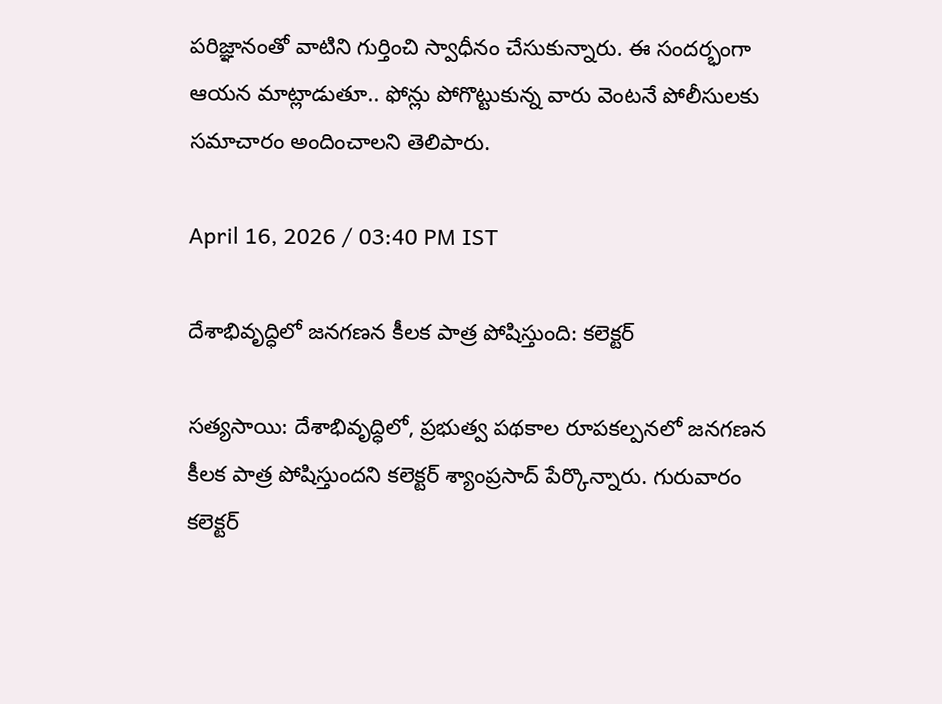పరిజ్ఞానంతో వాటిని గుర్తించి స్వాధీనం చేసుకున్నారు. ఈ సందర్భంగా ఆయన మాట్లాడుతూ.. ఫోన్లు పోగొట్టుకున్న వారు వెంటనే పోలీసులకు సమాచారం అందించాలని తెలిపారు.

April 16, 2026 / 03:40 PM IST

దేశాభివృద్ధిలో జనగణన కీలక పాత్ర పోషిస్తుంది: కలెక్టర్

సత్యసాయి: దేశాభివృద్ధిలో, ప్రభుత్వ పథకాల రూపకల్పనలో జనగణన కీలక పాత్ర పోషిస్తుందని కలెక్టర్ శ్యాంప్రసాద్ పేర్కొన్నారు. గురువారం కలెక్టర్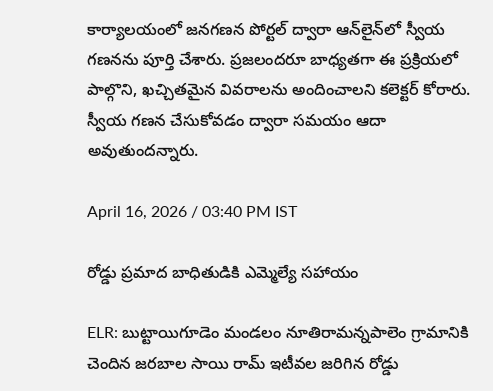కార్యాలయంలో జనగణన పోర్టల్ ద్వారా ఆన్‌లైన్‌లో స్వీయ గణనను పూర్తి చేశారు. ప్రజలందరూ బాధ్యతగా ఈ ప్రక్రియలో పాల్గొని, ఖచ్చితమైన వివరాలను అందించాలని కలెక్టర్ కోరారు. స్వీయ గణన చేసుకోవడం ద్వారా సమయం ఆదా అవుతుందన్నారు.

April 16, 2026 / 03:40 PM IST

రోడ్డు ప్రమాద బాధితుడికి ఎమ్మెల్యే సహాయం

ELR: బుట్టాయిగూడెం మండలం నూతిరామన్నపాలెం గ్రామానికి చెందిన జరబాల సాయి రామ్ ఇటీవల జరిగిన రోడ్డు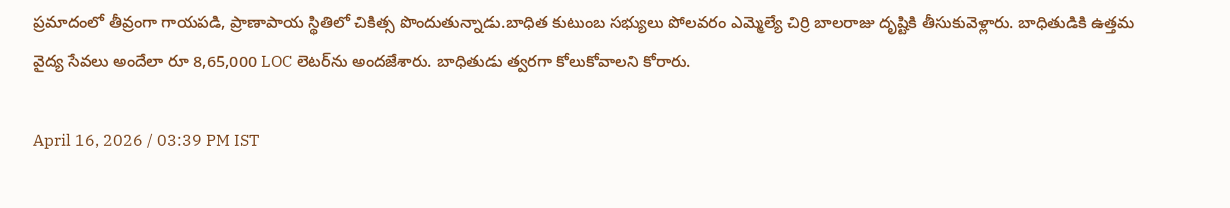ప్రమాదంలో తీవ్రంగా గాయపడి, ప్రాణాపాయ స్థితిలో చికిత్స పొందుతున్నాడు.బాధిత కుటుంబ సభ్యులు పోలవరం ఎమ్మెల్యే చిర్రి బాలరాజు దృష్టికి తీసుకువెళ్లారు. బాధితుడికి ఉత్తమ వైద్య సేవలు అందేలా రూ 8,65,000 LOC లెటర్‌ను అందజేశారు. బాధితుడు త్వరగా కోలుకోవాలని కోరారు.

April 16, 2026 / 03:39 PM IST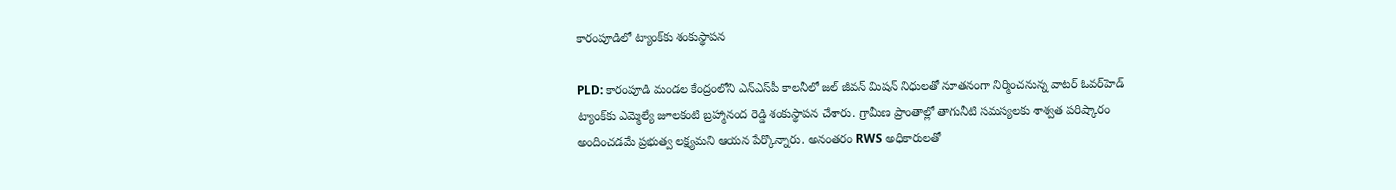కారంపూడిలో ట్యాంక్‌కు శంకుస్థాపన

PLD: కారంపూడి మండల కేంద్రంలోని ఎన్‌ఎస్‌పీ కాలనీలో జల్ జీవన్ మిషన్ నిధులతో నూతనంగా నిర్మించనున్న వాటర్ ఓవర్‌హెడ్ ట్యాంక్‌కు ఎమ్మెల్యే జూలకంటి బ్రహ్మానంద రెడ్డి శంకుస్థాపన చేశారు. గ్రామీణ ప్రాంతాల్లో తాగునీటి సమస్యలకు శాశ్వత పరిష్కారం అందించడమే ప్రభుత్వ లక్ష్యమని ఆయన పేర్కొన్నారు. అనంతరం RWS అధికారులతో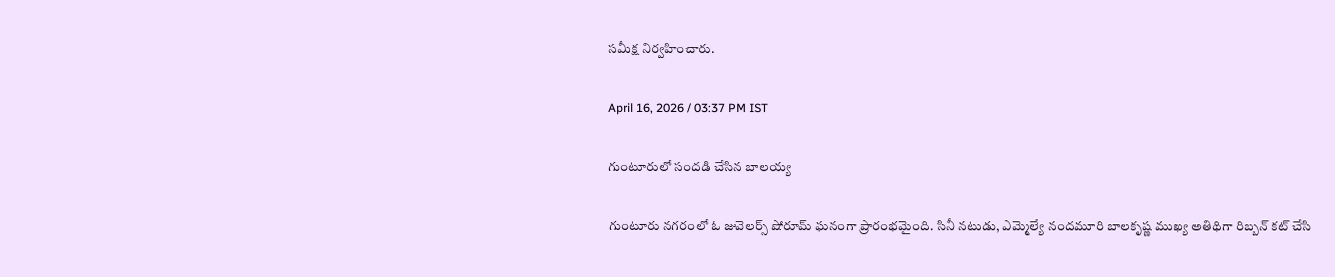సమీక్ష నిర్వహించారు.

April 16, 2026 / 03:37 PM IST

గుంటూరులో సందడి చేసిన బాలయ్య

గుంటూరు నగరంలో ఓ జువెలర్స్ షోరూమ్ ఘనంగా ప్రారంభమైంది. సినీ నటుడు, ఎమ్మెల్యే నందమూరి బాలకృష్ణ ముఖ్య అతిథిగా రిబ్బన్ కట్ చేసి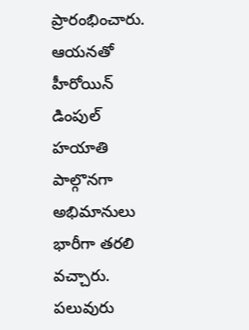ప్రారంభించారు. ఆయనతో హీరోయిన్ డింపుల్ హయాతి పాల్గొనగా అభిమానులు భారీగా తరలి వచ్చారు. పలువురు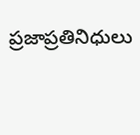ప్రజాప్రతినిధులు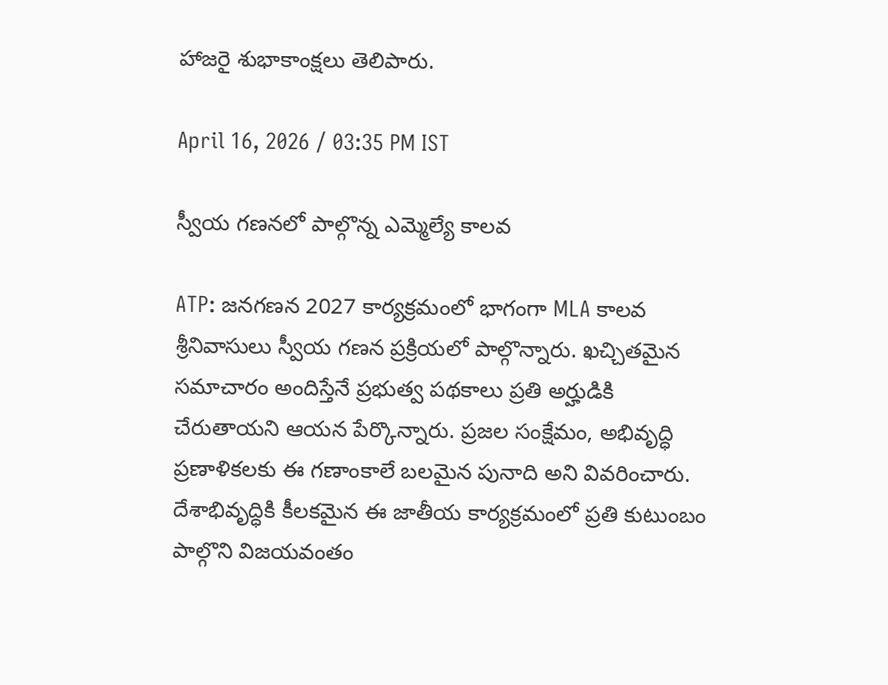హాజరై శుభాకాంక్షలు తెలిపారు.

April 16, 2026 / 03:35 PM IST

స్వీయ గణనలో పాల్గొన్న ఎమ్మెల్యే కాలవ

ATP: జనగణన 2027 కార్యక్రమంలో భాగంగా MLA కాలవ శ్రీనివాసులు స్వీయ గణన ప్రక్రియలో పాల్గొన్నారు. ఖచ్చితమైన సమాచారం అందిస్తేనే ప్రభుత్వ పథకాలు ప్రతి అర్హుడికి చేరుతాయని ఆయన పేర్కొన్నారు. ప్రజల సంక్షేమం, అభివృద్ధి ప్రణాళికలకు ఈ గణాంకాలే బలమైన పునాది అని వివరించారు. దేశాభివృద్ధికి కీలకమైన ఈ జాతీయ కార్యక్రమంలో ప్రతి కుటుంబం పాల్గొని విజయవంతం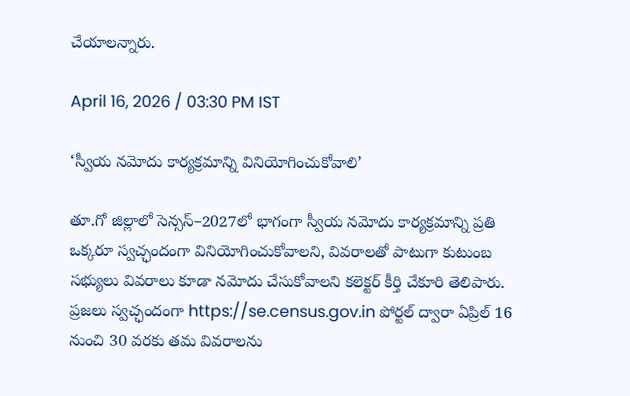చేయాలన్నారు.

April 16, 2026 / 03:30 PM IST

‘స్వీయ నమోదు కార్యక్రమాన్ని వినియోగించుకోవాలి’

తూ.గో జిల్లాలో సెన్సస్–2027లో భాగంగా స్వీయ నమోదు కార్యక్రమాన్ని ప్రతి ఒక్కరూ స్వచ్ఛందంగా వినియోగించుకోవాలని, వివరాలతో పాటుగా కుటుంబ సభ్యులు వివరాలు కూడా నమోదు చేసుకోవాలని కలెక్టర్ కీర్తి చేకూరి తెలిపారు. ప్రజలు స్వచ్ఛందంగా https://se.census.gov.in పోర్టల్ ద్వారా ఏప్రిల్ 16 నుంచి 30 వరకు తమ వివరాలను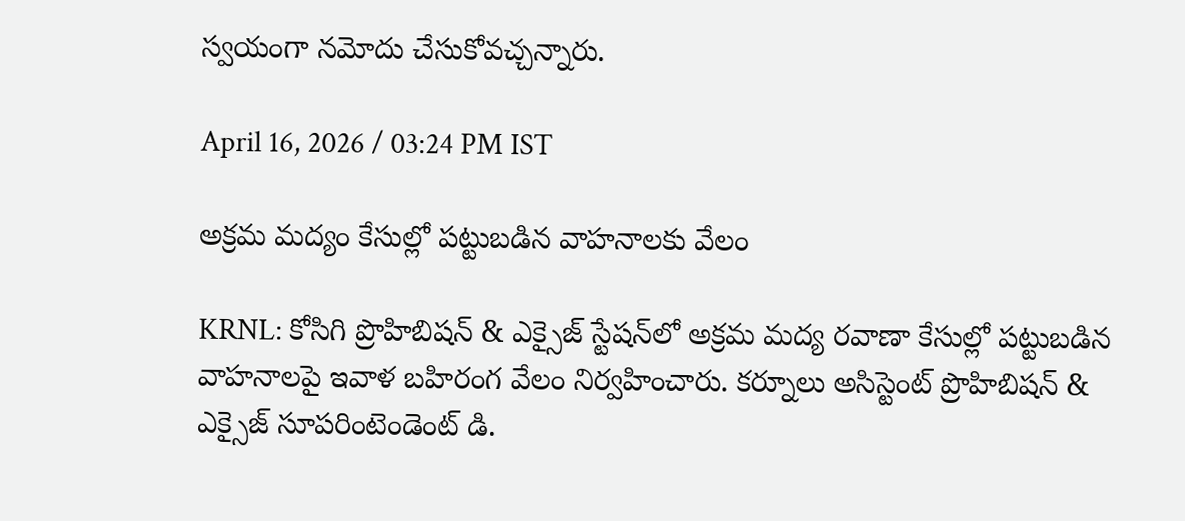స్వయంగా నమోదు చేసుకోవచ్చన్నారు.

April 16, 2026 / 03:24 PM IST

అక్రమ మద్యం కేసుల్లో పట్టుబడిన వాహనాలకు వేలం

KRNL: కోసిగి ప్రొహిబిషన్ & ఎక్సైజ్ స్టేషన్‌లో అక్రమ మద్య రవాణా కేసుల్లో పట్టుబడిన వాహనాలపై ఇవాళ బహిరంగ వేలం నిర్వహించారు. కర్నూలు అసిస్టెంట్ ప్రొహిబిషన్ & ఎక్సైజ్ సూపరింటెండెంట్ డి.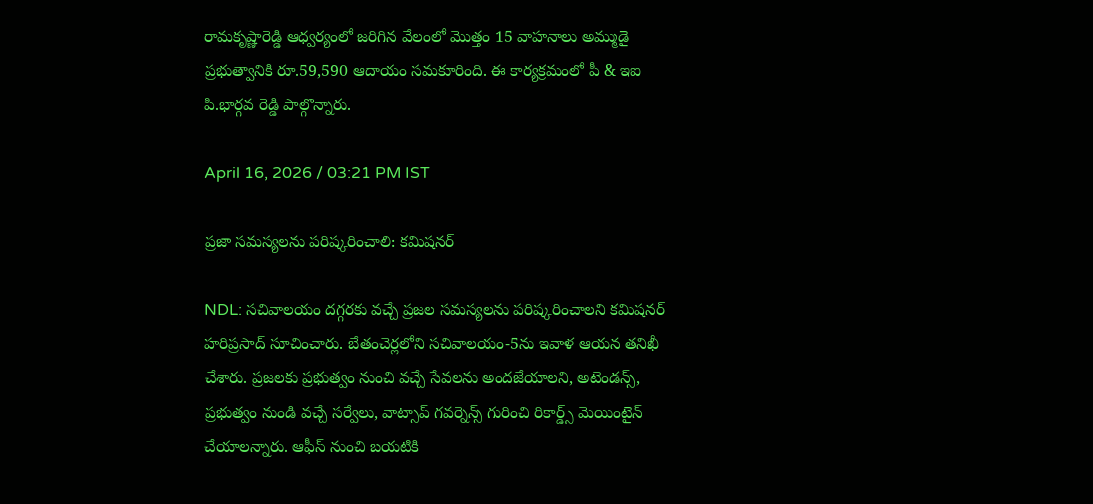రామకృష్ణారెడ్డి ఆధ్వర్యంలో జరిగిన వేలంలో మొత్తం 15 వాహనాలు అమ్ముడై ప్రభుత్వానికి రూ.59,590 ఆదాయం సమకూరింది. ఈ కార్యక్రమంలో పీ & ఇఐ పి.భార్గవ రెడ్డి పాల్గొన్నారు.

April 16, 2026 / 03:21 PM IST

ప్రజా సమస్యలను పరిష్కరించాలి: కమిషనర్

NDL: సచివాలయం దగ్గరకు వచ్చే ప్రజల సమస్యలను పరిష్కరించాలని కమిషనర్ హరిప్రసాద్ సూచించారు. బేతంచెర్లలోని సచివాలయం-5ను ఇవాళ ఆయన తనిఖీ చేశారు. ప్రజలకు ప్రభుత్వం నుంచి వచ్చే సేవలను అందజేయాలని, అటెండన్స్, ప్రభుత్వం నుండి వచ్చే సర్వేలు, వాట్సాప్ గవర్నెన్స్ గురించి రికార్డ్స్ మెయింటైన్ చేయాలన్నారు. ఆఫీస్ నుంచి బయటికి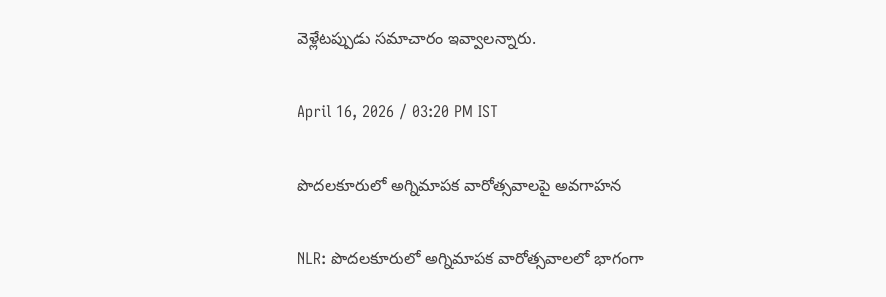వెళ్లేటప్పుడు సమాచారం ఇవ్వాలన్నారు.

April 16, 2026 / 03:20 PM IST

పొదలకూరులో అగ్నిమాపక వారోత్సవాలపై అవగాహన

NLR: పొదలకూరులో అగ్నిమాపక వారోత్సవాలలో భాగంగా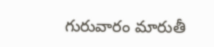గురువారం మారుతీ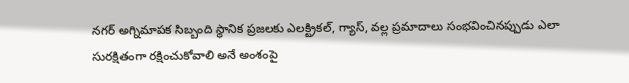నగర్ అగ్నిమాపక సిబ్బంది స్థానిక ప్రజలకు ఎలక్ట్రికల్, గ్యాస్, వల్ల ప్రమాదాలు సంభవించినప్పుడు ఎలా సురక్షితంగా రక్షించుకోవాలి అనే అంశంపై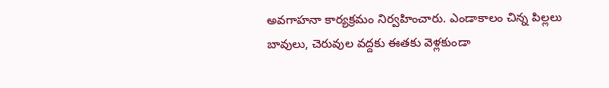అవగాహనా కార్యక్రమం నిర్వహించారు. ఎండాకాలం చిన్న పిల్లలు బావులు, చెరువుల వద్దకు ఈతకు వెళ్లకుండా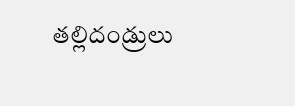తల్లిదండ్రులు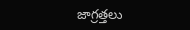జాగ్రత్తలు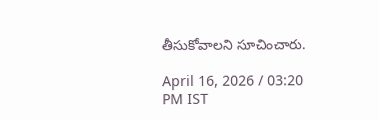తీసుకోవాలని సూచించారు.

April 16, 2026 / 03:20 PM IST